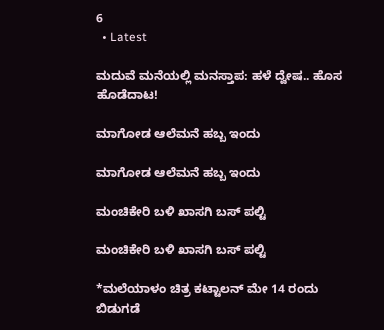6
  • Latest

ಮದುವೆ ಮನೆಯಲ್ಲಿ ಮನಸ್ತಾಪ: ಹಳೆ ದ್ವೇಷ.. ಹೊಸ ಹೊಡೆದಾಟ!

ಮಾಗೋಡ ಆಲೆಮನೆ ಹಬ್ಬ ಇಂದು

ಮಾಗೋಡ ಆಲೆಮನೆ ಹಬ್ಬ ಇಂದು

ಮಂಚಿಕೇರಿ‌ ಬಳಿ ಖಾಸಗಿ ಬಸ್ ಪಲ್ಟಿ

ಮಂಚಿಕೇರಿ‌ ಬಳಿ ಖಾಸಗಿ ಬಸ್ ಪಲ್ಟಿ

*ಮಲೆಯಾಳಂ ಚಿತ್ರ ಕಟ್ಟಾಲನ್ ಮೇ 14 ರಂದು ಬಿಡುಗಡೆ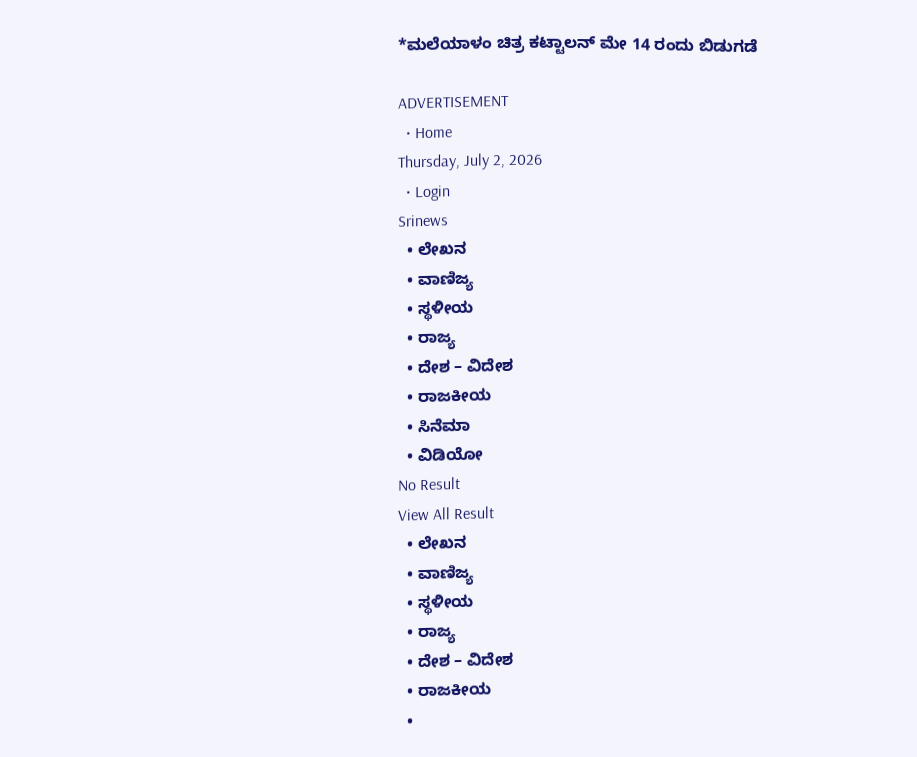*ಮಲೆಯಾಳಂ ಚಿತ್ರ ಕಟ್ಟಾಲನ್ ಮೇ 14 ರಂದು ಬಿಡುಗಡೆ

ADVERTISEMENT
  • Home
Thursday, July 2, 2026
  • Login
Srinews
  • ಲೇಖನ
  • ವಾಣಿಜ್ಯ
  • ಸ್ಥಳೀಯ
  • ರಾಜ್ಯ
  • ದೇಶ – ವಿದೇಶ
  • ರಾಜಕೀಯ
  • ಸಿನೆಮಾ
  • ವಿಡಿಯೋ
No Result
View All Result
  • ಲೇಖನ
  • ವಾಣಿಜ್ಯ
  • ಸ್ಥಳೀಯ
  • ರಾಜ್ಯ
  • ದೇಶ – ವಿದೇಶ
  • ರಾಜಕೀಯ
  •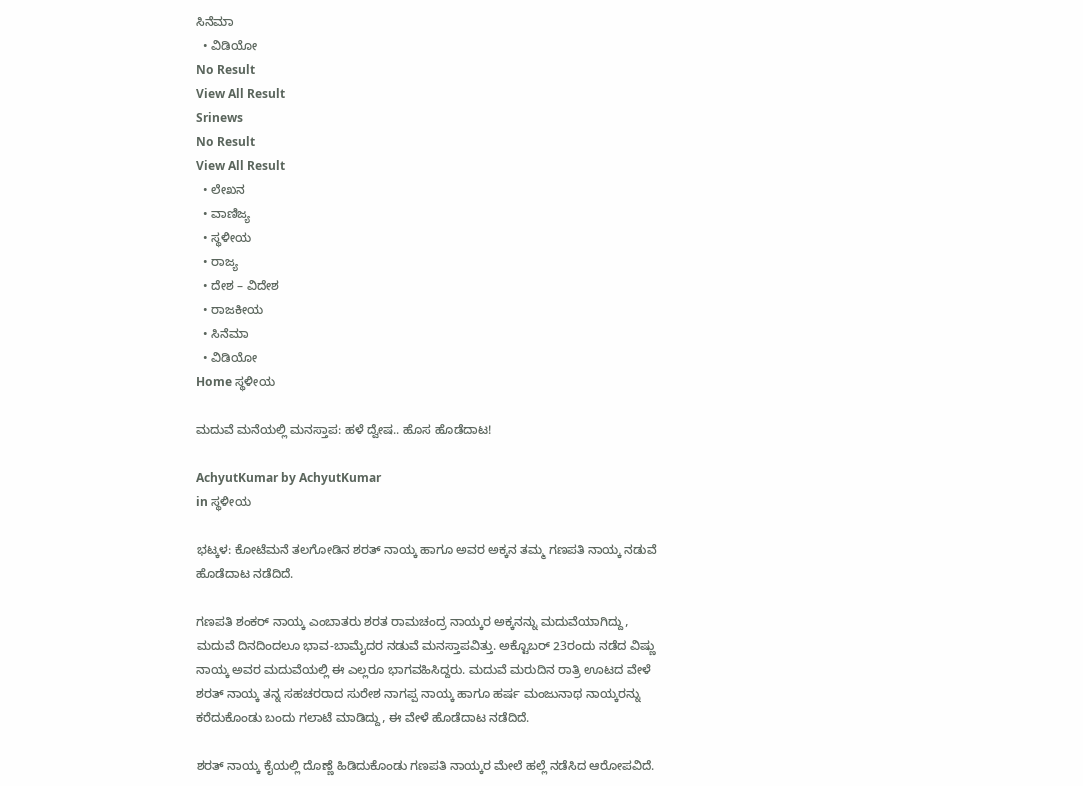ಸಿನೆಮಾ
  • ವಿಡಿಯೋ
No Result
View All Result
Srinews
No Result
View All Result
  • ಲೇಖನ
  • ವಾಣಿಜ್ಯ
  • ಸ್ಥಳೀಯ
  • ರಾಜ್ಯ
  • ದೇಶ – ವಿದೇಶ
  • ರಾಜಕೀಯ
  • ಸಿನೆಮಾ
  • ವಿಡಿಯೋ
Home ಸ್ಥಳೀಯ

ಮದುವೆ ಮನೆಯಲ್ಲಿ ಮನಸ್ತಾಪ: ಹಳೆ ದ್ವೇಷ.. ಹೊಸ ಹೊಡೆದಾಟ!

AchyutKumar by AchyutKumar
in ಸ್ಥಳೀಯ

ಭಟ್ಕಳ: ಕೋಟೆಮನೆ ತಲಗೋಡಿನ ಶರತ್ ನಾಯ್ಕ ಹಾಗೂ ಅವರ ಅಕ್ಕನ ತಮ್ಮ ಗಣಪತಿ ನಾಯ್ಕ ನಡುವೆ ಹೊಡೆದಾಟ ನಡೆದಿದೆ.

ಗಣಪತಿ ಶಂಕರ್ ನಾಯ್ಕ ಎಂಬಾತರು ಶರತ ರಾಮಚಂದ್ರ ನಾಯ್ಕರ ಅಕ್ಕನನ್ನು ಮದುವೆಯಾಗಿದ್ದು, ಮದುವೆ ದಿನದಿಂದಲೂ ಭಾವ-ಬಾಮೈದರ ನಡುವೆ ಮನಸ್ತಾಪವಿತ್ತು. ಅಕ್ಟೊಬರ್ 23ರಂದು ನಡೆದ ವಿಷ್ಣು ನಾಯ್ಕ ಅವರ ಮದುವೆಯಲ್ಲಿ ಈ ಎಲ್ಲರೂ ಭಾಗವಹಿಸಿದ್ದರು. ಮದುವೆ ಮರುದಿನ ರಾತ್ರಿ ಊಟದ ವೇಳೆ ಶರತ್ ನಾಯ್ಕ ತನ್ನ ಸಹಚರರಾದ ಸುರೇಶ ನಾಗಪ್ಪ ನಾಯ್ಕ ಹಾಗೂ ಹರ್ಷ ಮಂಜುನಾಥ ನಾಯ್ಕರನ್ನು ಕರೆದುಕೊಂಡು ಬಂದು ಗಲಾಟೆ ಮಾಡಿದ್ದು, ಈ ವೇಳೆ ಹೊಡೆದಾಟ ನಡೆದಿದೆ.

ಶರತ್ ನಾಯ್ಕ ಕೈಯಲ್ಲಿ ದೊಣ್ಣೆ ಹಿಡಿದುಕೊಂಡು ಗಣಪತಿ ನಾಯ್ಕರ ಮೇಲೆ ಹಲ್ಲೆ ನಡೆಸಿದ ಆರೋಪವಿದೆ.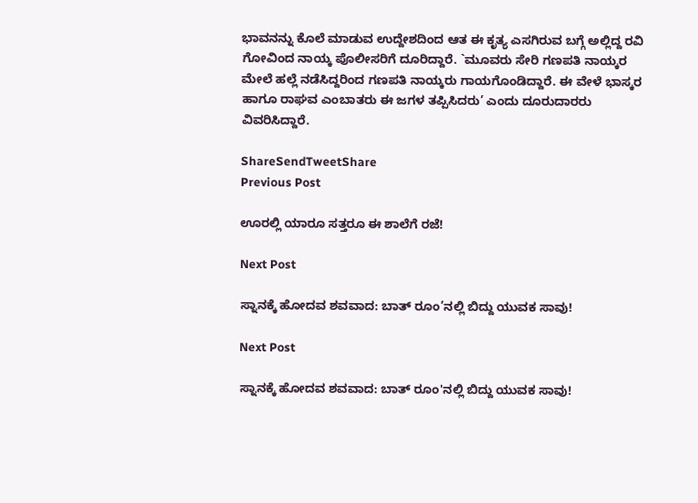ಭಾವನನ್ನು ಕೊಲೆ ಮಾಡುವ ಉದ್ದೇಶದಿಂದ ಆತ ಈ ಕೃತ್ಯ ಎಸಗಿರುವ ಬಗ್ಗೆ ಅಲ್ಲಿದ್ದ ರವಿ ಗೋವಿಂದ ನಾಯ್ಕ ಪೊಲೀಸರಿಗೆ ದೂರಿದ್ದಾರೆ. `ಮೂವರು ಸೇರಿ ಗಣಪತಿ ನಾಯ್ಕರ ಮೇಲೆ ಹಲ್ಲೆ ನಡೆಸಿದ್ದರಿಂದ ಗಣಪತಿ ನಾಯ್ಕರು ಗಾಯಗೊಂಡಿದ್ದಾರೆ. ಈ ವೇಳೆ ಭಾಸ್ಕರ ಹಾಗೂ ರಾಘವ ಎಂಬಾತರು ಈ ಜಗಳ ತಪ್ಪಿಸಿದರು’ ಎಂದು ದೂರುದಾರರು ವಿವರಿಸಿದ್ದಾರೆ.

ShareSendTweetShare
Previous Post

ಊರಲ್ಲಿ ಯಾರೂ ಸತ್ತರೂ ಈ ಶಾಲೆಗೆ ರಜೆ!

Next Post

ಸ್ನಾನಕ್ಕೆ ಹೋದವ ಶವವಾದ: ಬಾತ್ ರೂಂ’ನಲ್ಲಿ ಬಿದ್ದು ಯುವಕ ಸಾವು!

Next Post

ಸ್ನಾನಕ್ಕೆ ಹೋದವ ಶವವಾದ: ಬಾತ್ ರೂಂ'ನಲ್ಲಿ ಬಿದ್ದು ಯುವಕ ಸಾವು!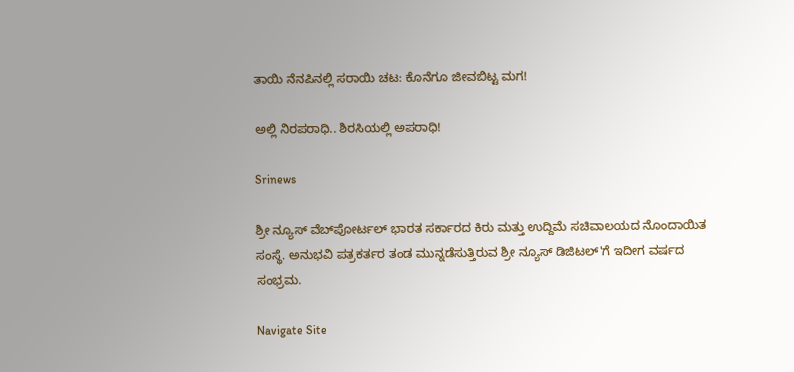ತಾಯಿ ನೆನಪಿನಲ್ಲಿ ಸರಾಯಿ ಚಟ: ಕೊನೆಗೂ ಜೀವಬಿಟ್ಟ ಮಗ!

ಅಲ್ಲಿ ನಿರಪರಾಧಿ.. ಶಿರಸಿಯಲ್ಲಿ ಅಪರಾಧಿ!

Srinews

ಶ್ರೀ ನ್ಯೂಸ್ ವೆಬ್‌ಪೋರ್ಟಲ್ ಭಾರತ ಸರ್ಕಾರದ ಕಿರು ಮತ್ತು ಉದ್ದಿಮೆ ಸಚಿವಾಲಯದ ನೊಂದಾಯಿತ ಸಂಸ್ಥೆ. ಅನುಭವಿ ಪತ್ರಕರ್ತರ ತಂಡ ಮುನ್ನಡೆಸುತ್ತಿರುವ ಶ್ರೀ ನ್ಯೂಸ್ ಡಿಜಿಟಲ್'ಗೆ ಇದೀಗ ವರ್ಷದ ಸಂಭ್ರಮ.

Navigate Site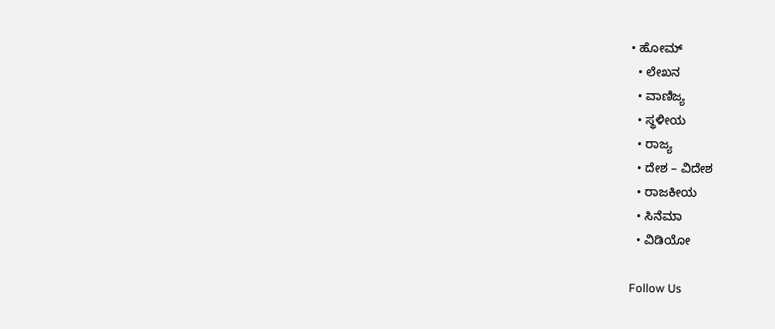• ಹೋಮ್
  • ಲೇಖನ
  • ವಾಣಿಜ್ಯ
  • ಸ್ಥಳೀಯ
  • ರಾಜ್ಯ
  • ದೇಶ – ವಿದೇಶ
  • ರಾಜಕೀಯ
  • ಸಿನೆಮಾ
  • ವಿಡಿಯೋ

Follow Us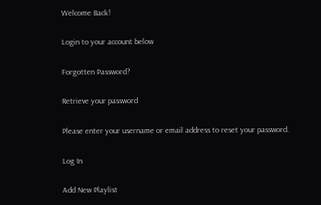Welcome Back!

Login to your account below

Forgotten Password?

Retrieve your password

Please enter your username or email address to reset your password.

Log In

Add New Playlist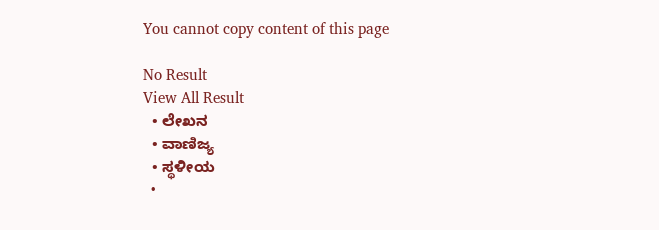You cannot copy content of this page

No Result
View All Result
  • ಲೇಖನ
  • ವಾಣಿಜ್ಯ
  • ಸ್ಥಳೀಯ
  •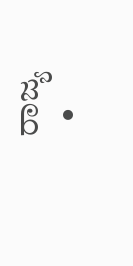ರಾಜ್ಯ
  •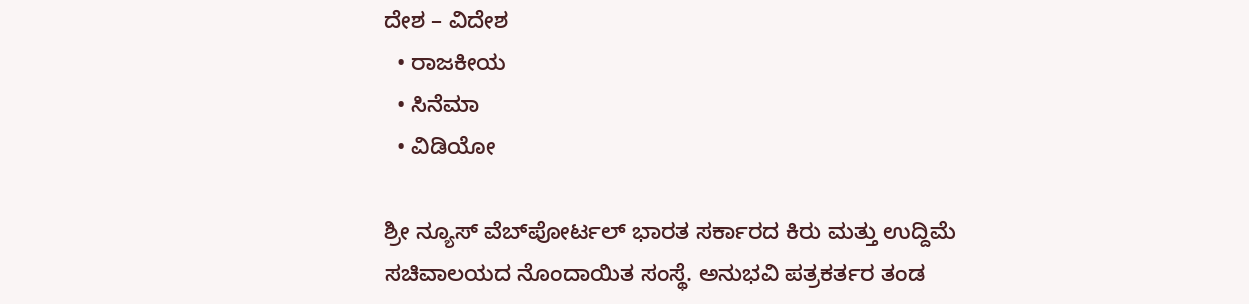ದೇಶ – ವಿದೇಶ
  • ರಾಜಕೀಯ
  • ಸಿನೆಮಾ
  • ವಿಡಿಯೋ

ಶ್ರೀ ನ್ಯೂಸ್ ವೆಬ್‌ಪೋರ್ಟಲ್ ಭಾರತ ಸರ್ಕಾರದ ಕಿರು ಮತ್ತು ಉದ್ದಿಮೆ ಸಚಿವಾಲಯದ ನೊಂದಾಯಿತ ಸಂಸ್ಥೆ. ಅನುಭವಿ ಪತ್ರಕರ್ತರ ತಂಡ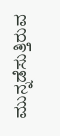ಮುನ್ನಡೆಸುತ್ತಿರುವ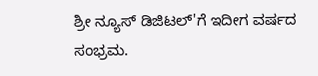ಶ್ರೀ ನ್ಯೂಸ್ ಡಿಜಿಟಲ್'ಗೆ ಇದೀಗ ವರ್ಷದ ಸಂಭ್ರಮ.